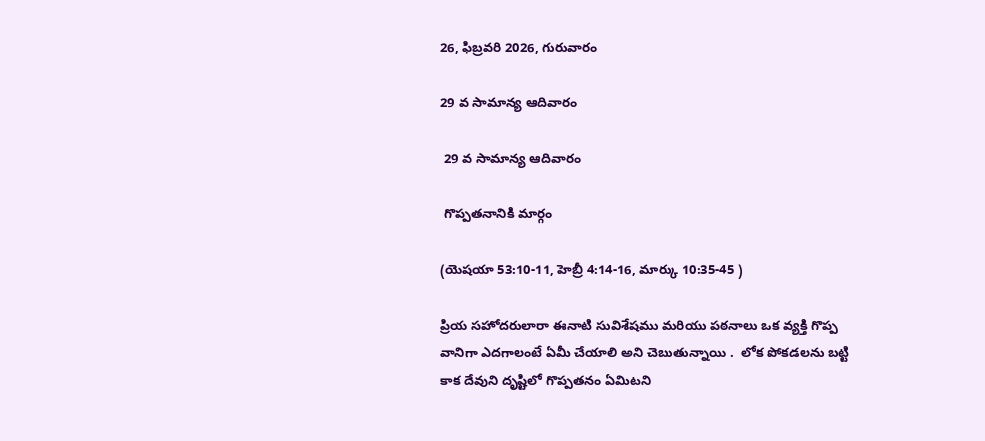26, ఫిబ్రవరి 2026, గురువారం

29 వ సామాన్య ఆదివారం

 29 వ సామాన్య ఆదివారం

 గొప్పతనానికి మార్గం

(యెషయా 53:10-11, హెబ్రీ 4:14-16, మార్కు 10:35-45 )

ప్రియ సహోదరులారా ఈనాటి సువిశేషము మరియు పఠనాలు ఒక వ్యక్తి గొప్ప వానిగా ఎదగాలంటే ఏమీ చేయాలి అని చెబుతున్నాయి .  లోక పోకడలను బట్టి కాక దేవుని దృష్టిలో గొప్పతనం ఏమిటని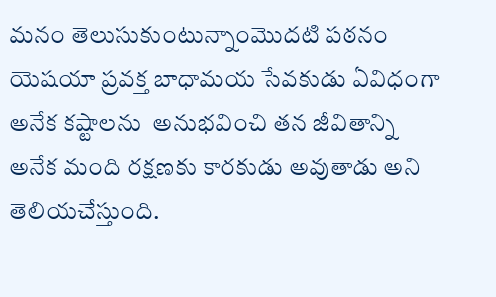మనం తెలుసుకుంటున్నాంమొదటి పఠనం యెషయా ప్రవక్త బాధామయ సేవకుడు ఏవిధంగా అనేక కష్టాలను  అనుభవించి తన జీవితాన్ని అనేక మంది రక్షణకు కారకుడు అవుతాడు అని  తెలియచేస్తుంది.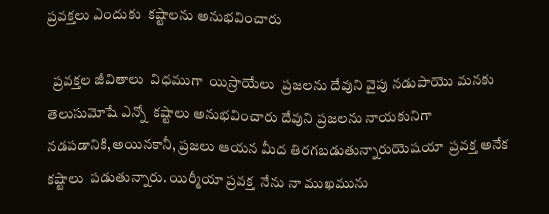ప్రవక్తలు ఎందుకు  కష్టాలను అనుభవించారు

  ప్రవక్తల జీవితాలు  విధముగా  యిస్రాయేలు  ప్రజలను దేవుని వైపు నడుపాయొ మనకు  తెలుసుమోషే ఎన్నో  కష్టాలు అనుభవించారు దేవుని ప్రజలను నాయకునిగా నడపడానికి,అయినకానీ, ప్రజలు ఆయన మీద తిరగబడుతున్నారుయెషయా  ప్రవక్త అనేక కష్టాలు  పడుతున్నారు. యిర్మీయా ప్రవక్త  నేను నా ముఖమును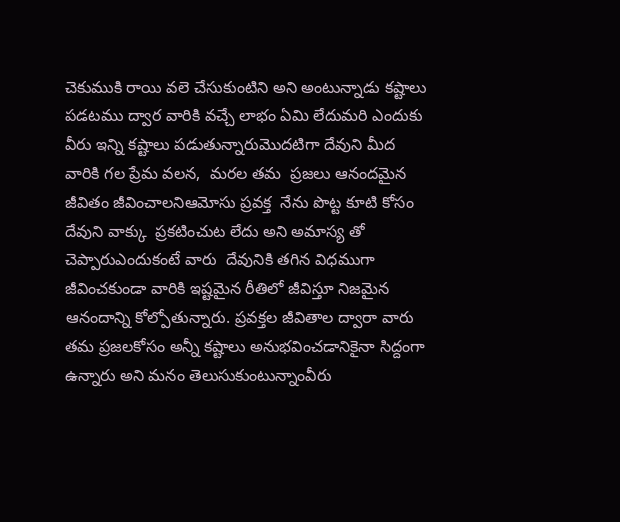చెకుముకి రాయి వలె చేసుకుంటిని అని అంటున్నాడు కష్టాలు పడటము ద్వార వారికి వచ్చే లాభం ఏమి లేదుమరి ఎందుకు వీరు ఇన్ని కష్టాలు పడుతున్నారుమొదటిగా దేవుని మీద వారికి గల ప్రేమ వలన,  మరల తమ  ప్రజలు ఆనందమైన జీవితం జీవించాలనిఆమోసు ప్రవక్త  నేను పొట్ట కూటి కోసం  దేవుని వాక్కు  ప్రకటించుట లేదు అని అమాస్య తో చెప్పారుఎందుకంటే వారు  దేవునికి తగిన విధముగా  జీవించకుండా వారికి ఇష్టమైన రీతిలో జీవిస్తూ నిజమైన ఆనందాన్ని కోల్పోతున్నారు. ప్రవక్తల జీవితాల ద్వారా వారు తమ ప్రజలకోసం అన్నీ కష్టాలు అనుభవించడానికైనా సిద్దంగా ఉన్నారు అని మనం తెలుసుకుంటున్నాంవీరు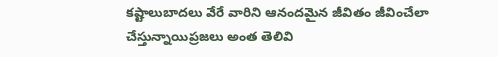కష్టాలుబాదలు వేరే వారిని ఆనందమైన జీవితం జీవించేలా చేస్తున్నాయిప్రజలు అంత తెలివి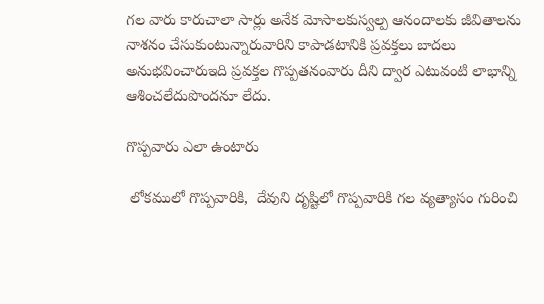గల వారు కారుచాలా సార్లు అనేక మోసాలకుస్వల్ప ఆనందాలకు జీవితాలను నాశనం చేసుకుంటున్నారువారిని కాపాడటానికి ప్రవక్తలు బాదలు అనుభవించారుఇది ప్రవక్తల గొప్పతనంవారు దీని ద్వార ఎటువంటి లాభాన్ని ఆశించలేదుపొందనూ లేదు.

గొప్పవారు ఎలా ఉంటారు

 లోకములో గొప్పవారికి,  దేవుని దృష్టిలో గొప్పవారికి గల వ్యత్యాసం గురించి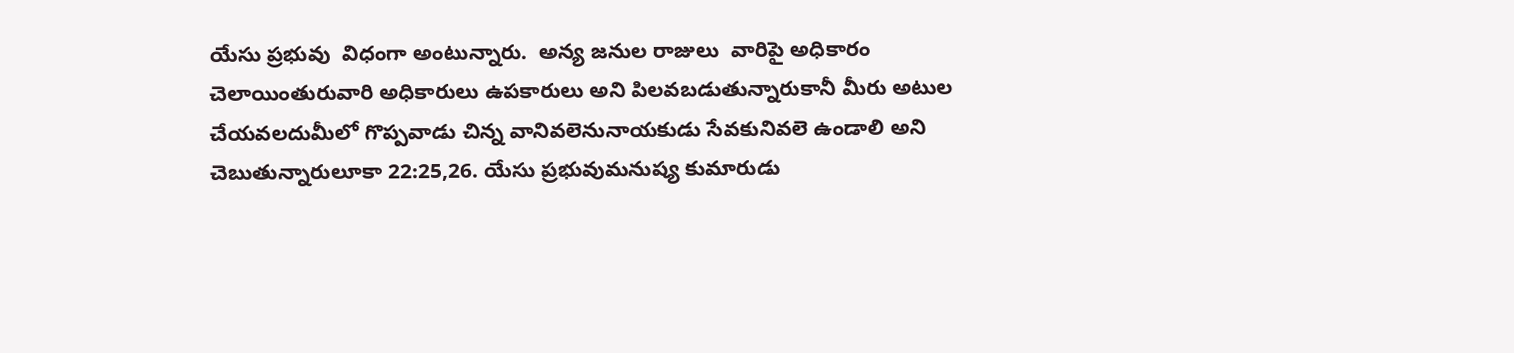యేసు ప్రభువు  విధంగా అంటున్నారు.  అన్య జనుల రాజులు  వారిపై అధికారం చెలాయింతురువారి అధికారులు ఉపకారులు అని పిలవబడుతున్నారుకానీ మీరు అటుల చేయవలదుమీలో గొప్పవాడు చిన్న వానివలెనునాయకుడు సేవకునివలె ఉండాలి అని చెబుతున్నారులూకా 22:25,26. యేసు ప్రభువుమనుష్య కుమారుడు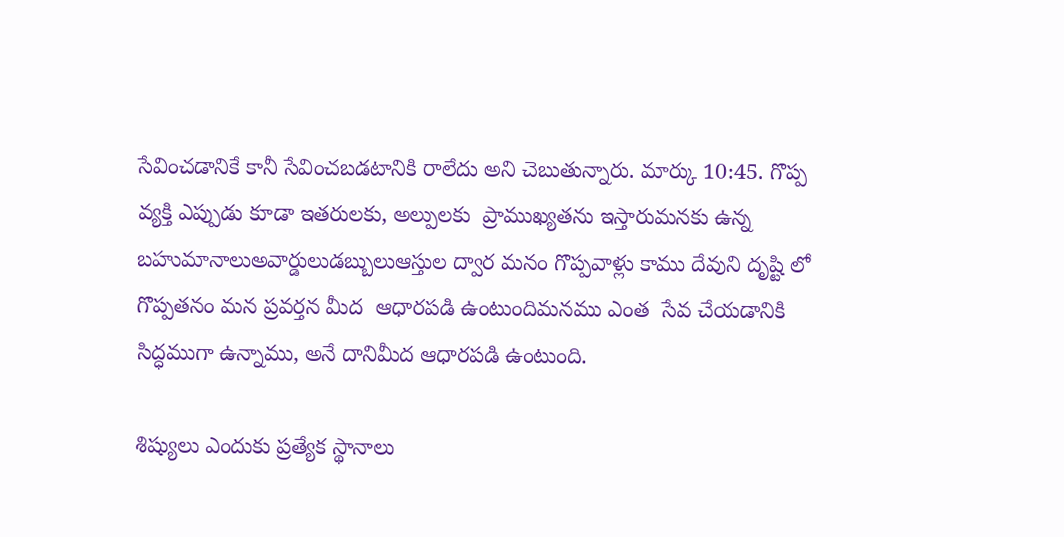సేవించడానికే కానీ సేవించబడటానికి రాలేదు అని చెబుతున్నారు. మార్కు 10:45. గొప్ప వ్యక్తి ఎప్పుడు కూడా ఇతరులకు, అల్పులకు  ప్రాముఖ్యతను ఇస్తారుమనకు ఉన్న బహుమానాలుఅవార్డులుడబ్బులుఆస్తుల ద్వార మనం గొప్పవాళ్లు కాము దేవుని దృష్టి లో  గొప్పతనం మన ప్రవర్తన మీద  ఆధారపడి ఉంటుందిమనము ఎంత  సేవ చేయడానికి సిద్ధముగా ఉన్నాము, అనే దానిమీద ఆధారపడి ఉంటుంది.

శిష్యులు ఎందుకు ప్రత్యేక స్థానాలు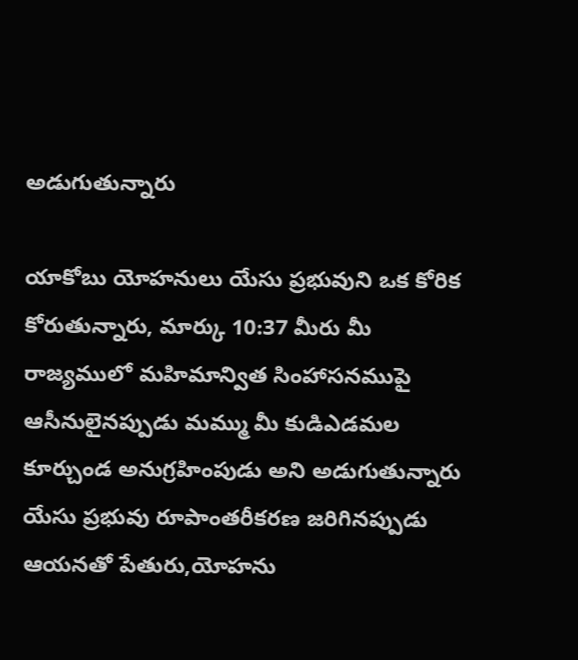అడుగుతున్నారు

యాకోబు యోహనులు యేసు ప్రభువుని ఒక కోరిక కోరుతున్నారు, మార్కు 10:37 మీరు మీ రాజ్యములో మహిమాన్విత సింహాసనముపై ఆసీనులైనప్పుడు మమ్ము మీ కుడిఎడమల కూర్చుండ అనుగ్రహింపుడు అని అడుగుతున్నారు యేసు ప్రభువు రూపాంతరీకరణ జరిగినప్పుడు ఆయనతో పేతురు,యోహను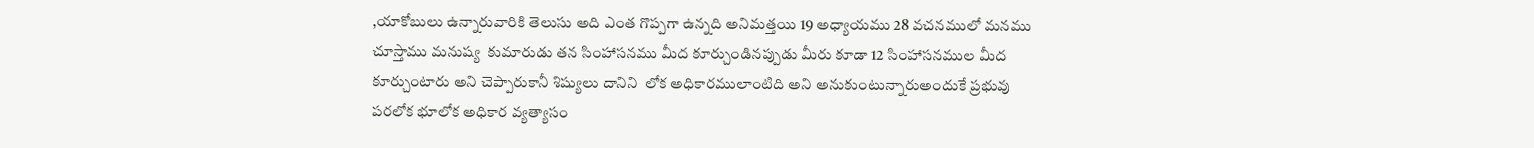,యాకోబులు ఉన్నారువారికి తెలుసు అది ఎంత గొప్పగా ఉన్నది అనిమత్తయి 19 అధ్యాయము 28 వచనములో మనము చూస్తాము మనుష్య  కుమారుడు తన సింహాసనము మీద కూర్చుండినప్పుడు మీరు కూడా 12 సింహాసనముల మీద కూర్చుంటారు అని చెప్పారుకానీ శిష్యులు దానిని  లోక అధికారములాంటిది అని అనుకుంటున్నారుఅందుకే ప్రభువు  పరలోక భూలోక అధికార వ్యత్యాసం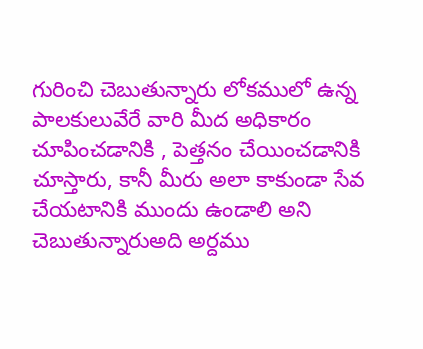గురించి చెబుతున్నారు లోకములో ఉన్న  పాలకులువేరే వారి మీద అధికారం చూపించడానికి , పెత్తనం చేయించడానికి చూస్తారు, కానీ మీరు అలా కాకుండా సేవ చేయటానికి ముందు ఉండాలి అని చెబుతున్నారుఅది అర్దము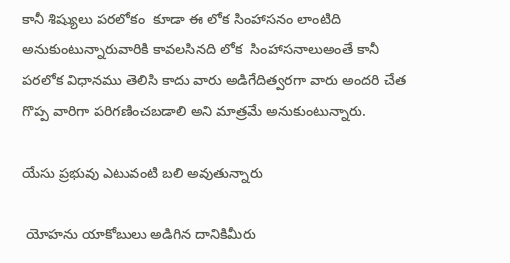కానీ శిష్యులు పరలోకం  కూడా ఈ లోక సింహాసనం లాంటిది అనుకుంటున్నారువారికి కావలసినది లోక  సింహాసనాలుఅంతే కానీ పరలోక విధానము తెలిసి కాదు వారు అడిగేదిత్వరగా వారు అందరి చేత గొప్ప వారిగా పరిగణించబడాలి అని మాత్రమే అనుకుంటున్నారు.

యేసు ప్రభువు ఎటువంటి బలి అవుతున్నారు

 యోహను యాకోబులు అడిగిన దానికిమీరు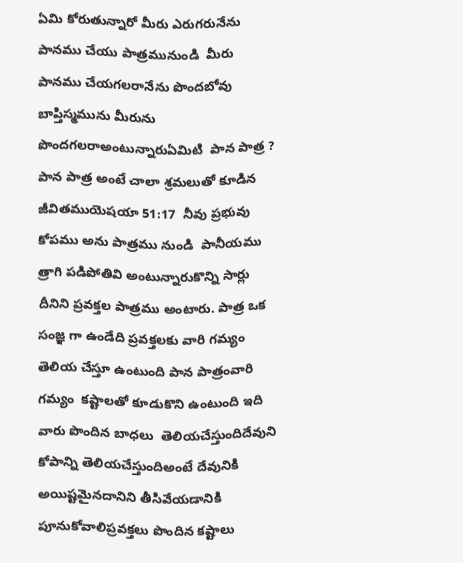ఏమి కోరుతున్నారో మీరు ఎరుగరునేను పానము చేయు పాత్రమునుండి  మీరు పానము చేయగలరానేను పొందబోవు బాప్తిస్మమును మీరును పొందగలరాఅంటున్నారుఏమిటి  పాన పాత్ర ? పాన పాత్ర అంటే చాలా శ్రమలుతో కూడిన జీవితముయెషయా 51:17  నీవు ప్రభువు కోపము అను పాత్రము నుండి  పానీయము త్రాగి పడిపోతివి అంటున్నారుకొన్ని సార్లు దీనిని ప్రవక్తల పాత్రము అంటారు. పాత్ర ఒక సంజ్ఞ గా ఉండేది ప్రవక్తలకు వారి గమ్యం తెలియ చేస్తూ ఉంటుంది పాన పాత్రంవారి గమ్యం  కష్టాలతో కూడుకొని ఉంటుంది ఇది  వారు పొందిన బాధలు  తెలియచేస్తుందిదేవుని కోపాన్ని తెలియచేస్తుందిఅంటే దేవునికి అయిష్టమైనదానిని తీసివేయడానికి పూనుకోవాలిప్రవక్తలు పొందిన కష్టాలు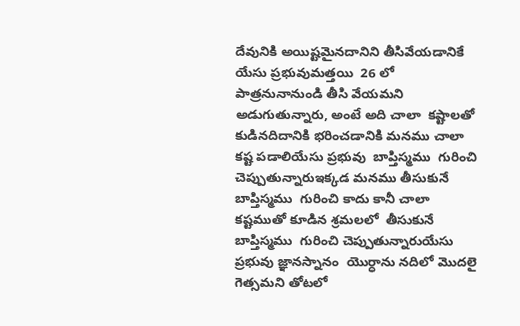దేవునికి అయిష్టమైనదానిని తీసివేయడానికే  యేసు ప్రభువుమత్తయి  26 లో  పాత్రనునానుండి తీసి వేయమని అడుగుతున్నారు, అంటే అది చాలా  కష్టాలతో కుడినదిదానికి భరించడానికి మనము చాలా కష్ట పడాలియేసు ప్రభువు  బాప్తిస్మము  గురించి  చెప్పుతున్నారుఇక్కడ మనము తీసుకునే బాప్తిస్మము  గురించి కాదు కానీ చాలా కష్టముతో కూడిన శ్రమలలో  తీసుకునే బాప్తిస్మము  గురించి చెప్పుతున్నారుయేసు ప్రభువు జ్ఞానస్నానం  యొర్ధాను నదిలో మొదలై  గెత్సమని తోటలో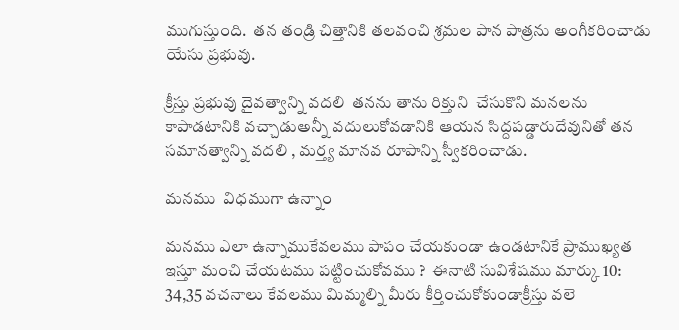ముగుస్తుంది.  తన తండ్రి చిత్తానికి తలవంచి శ్రమల పాన పాత్రను అంగీకరించాడు యేసు ప్రభువు.

క్రీస్తు ప్రభువు దైవత్వాన్ని వదలి  తనను తాను రిక్తుని  చేసుకొని మనలను కాపాడటానికి వచ్చాడుఅన్నీ వదులుకోవడానికి ఆయన సిద్దపడ్డారుదేవునితో తన సమానత్వాన్ని వదలి , మర్త్య మానవ రూపాన్ని స్వీకరించాడు.

మనము  విధముగా ఉన్నాం

మనము ఎలా ఉన్నాముకేవలము పాపం చేయకుండా ఉండటానికే ప్రాముఖ్యత ఇస్తూ మంచి చేయటము పట్టించుకోవము ?  ఈనాటి సువిశేషము మార్కు 10: 34,35 వచనాలు కేవలము మిమ్మల్ని మీరు కీర్తించుకోకుండాక్రీస్తు వలె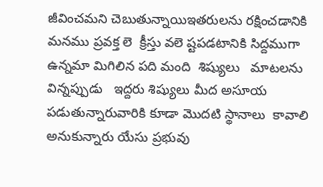జీవించమని చెబుతున్నాయిఇతరులను రక్షించడానికి మనము ప్రవక్త లె  క్రీస్తు వలె ష్టపడటానికి సిద్దముగా ఉన్నమా మిగిలిన పది మంది  శిష్యులు   మాటలను విన్నప్పుడు   ఇద్దరు శిష్యులు మీద అసూయ పడుతున్నారువారికి కూడా మొదటి స్థానాలు  కావాలి అనుకున్నారు యేసు ప్రభువు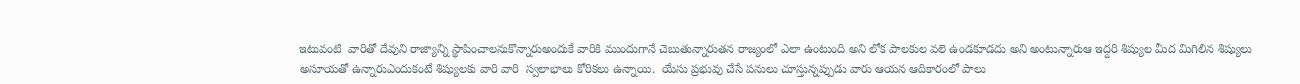ఇటువంటి  వారితో దేవుని రాజ్యాన్ని స్థాపించాలనుకొన్నారుఅందుకే వారికి ముందుగానే చెబుతున్నారుతన రాజ్యంలో ఎలా ఉంటుంది అని లోక పాలకుల వలె ఉండకూడదు అని అంటున్నారుఆ ఇద్దరి శిష్యుల మీద మిగిలిన శిష్యులు అసూయతో ఉన్నారుఎందుకంటే శిష్యులకు వారి వారి  స్వలాభాలు కోరికలు ఉన్నాయి.  యేసు ప్రభువు చేసే పనులు చూస్తున్నప్పుడు వారు ఆయన ఆదికారంలో పాలు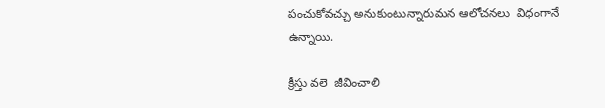పంచుకోవచ్చు అనుకుంటున్నారుమన ఆలోచనలు  విధంగానే ఉన్నాయి.

క్రీస్తు వలె  జీవించాలి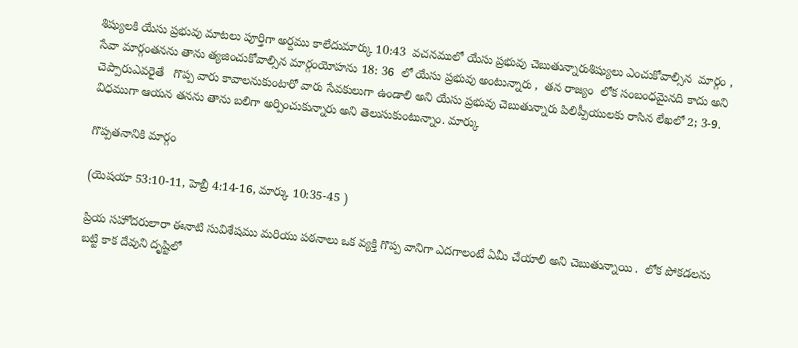శిష్యులకి యేసు ప్రభువు మాటలు పూర్తిగా అర్దము కాలేదుమార్కు 10:43  వచనములో యేసు ప్రభువు చెబుతున్నారుశిష్యులు ఎంచుకోవాల్సిన  మార్గం , సేవా మార్గంతనను తాను త్యజించుకోవాల్సిన మార్గంయోహను 18: 36  లో యేసు ప్రభువు అంటున్నారు ,  తన రాజ్యం  లోక సంబంధమైనది కాదు అని చెప్పారుఎవరైతే   గొప్ప వారు కావాలనుకుంటారో వారు సేవకులుగా ఉండాలి అని యేసు ప్రభువు చెబుతున్నారు పిలిప్పీయులకు రాసిన లేఖలో 2; 3-9.  విధముగా ఆయన తనను తాను బలిగా అర్పించుకున్నారు అని తెలుసుకుంటున్నాం. మార్కు

గొప్పతనానికి మార్గం

(యెషయా 53:10-11, హెబ్రీ 4:14-16, మార్కు 10:35-45 )

ప్రియ సహోదరులారా ఈనాటి సువిశేషము మరియు పఠనాలు ఒక వ్యక్తి గొప్ప వానిగా ఎదగాలంటే ఏమీ చేయాలి అని చెబుతున్నాయి .  లోక పోకడలను బట్టి కాక దేవుని దృష్టిలో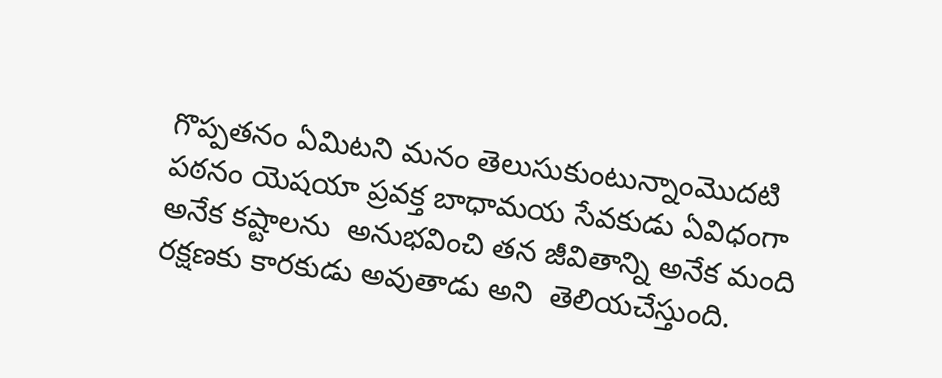గొప్పతనం ఏమిటని మనం తెలుసుకుంటున్నాంమొదటి పఠనం యెషయా ప్రవక్త బాధామయ సేవకుడు ఏవిధంగా అనేక కష్టాలను  అనుభవించి తన జీవితాన్ని అనేక మంది రక్షణకు కారకుడు అవుతాడు అని  తెలియచేస్తుంది.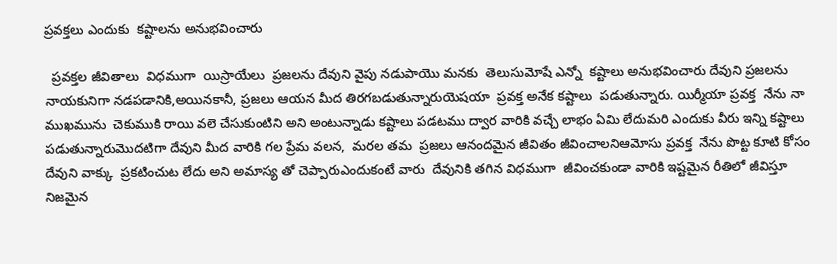ప్రవక్తలు ఎందుకు  కష్టాలను అనుభవించారు

  ప్రవక్తల జీవితాలు  విధముగా  యిస్రాయేలు  ప్రజలను దేవుని వైపు నడుపాయొ మనకు  తెలుసుమోషే ఎన్నో  కష్టాలు అనుభవించారు దేవుని ప్రజలను నాయకునిగా నడపడానికి,అయినకానీ, ప్రజలు ఆయన మీద తిరగబడుతున్నారుయెషయా  ప్రవక్త అనేక కష్టాలు  పడుతున్నారు. యిర్మీయా ప్రవక్త  నేను నా ముఖమును  చెకుముకి రాయి వలె చేసుకుంటిని అని అంటున్నాడు కష్టాలు పడటము ద్వార వారికి వచ్చే లాభం ఏమి లేదుమరి ఎందుకు వీరు ఇన్ని కష్టాలు పడుతున్నారుమొదటిగా దేవుని మీద వారికి గల ప్రేమ వలన,  మరల తమ  ప్రజలు ఆనందమైన జీవితం జీవించాలనిఆమోసు ప్రవక్త  నేను పొట్ట కూటి కోసం  దేవుని వాక్కు  ప్రకటించుట లేదు అని అమాస్య తో చెప్పారుఎందుకంటే వారు  దేవునికి తగిన విధముగా  జీవించకుండా వారికి ఇష్టమైన రీతిలో జీవిస్తూ నిజమైన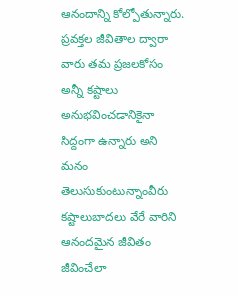ఆనందాన్ని కోల్పోతున్నారు. ప్రవక్తల జీవితాల ద్వారా వారు తమ ప్రజలకోసం అన్నీ కష్టాలు అనుభవించడానికైనా సిద్దంగా ఉన్నారు అని మనం తెలుసుకుంటున్నాంవీరు కష్టాలుబాదలు వేరే వారిని ఆనందమైన జీవితం జీవించేలా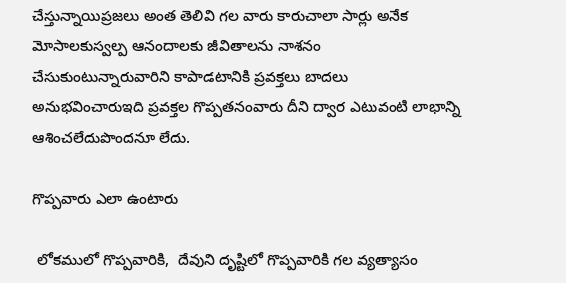చేస్తున్నాయిప్రజలు అంత తెలివి గల వారు కారుచాలా సార్లు అనేక మోసాలకుస్వల్ప ఆనందాలకు జీవితాలను నాశనం చేసుకుంటున్నారువారిని కాపాడటానికి ప్రవక్తలు బాదలు అనుభవించారుఇది ప్రవక్తల గొప్పతనంవారు దీని ద్వార ఎటువంటి లాభాన్ని ఆశించలేదుపొందనూ లేదు.

గొప్పవారు ఎలా ఉంటారు

 లోకములో గొప్పవారికి,  దేవుని దృష్టిలో గొప్పవారికి గల వ్యత్యాసం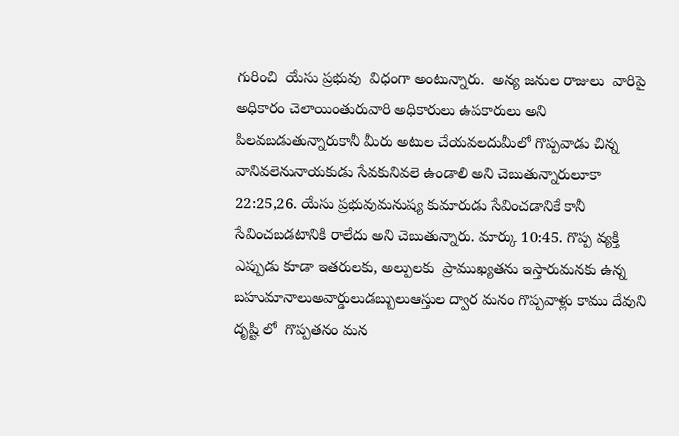గురించి  యేసు ప్రభువు  విధంగా అంటున్నారు.  అన్య జనుల రాజులు  వారిపై అధికారం చెలాయింతురువారి అధికారులు ఉపకారులు అని పిలవబడుతున్నారుకానీ మీరు అటుల చేయవలదుమీలో గొప్పవాడు చిన్న వానివలెనునాయకుడు సేవకునివలె ఉండాలి అని చెబుతున్నారులూకా 22:25,26. యేసు ప్రభువుమనుష్య కుమారుడు సేవించడానికే కానీ సేవించబడటానికి రాలేదు అని చెబుతున్నారు. మార్కు 10:45. గొప్ప వ్యక్తి ఎప్పుడు కూడా ఇతరులకు, అల్పులకు  ప్రాముఖ్యతను ఇస్తారుమనకు ఉన్న బహుమానాలుఅవార్డులుడబ్బులుఆస్తుల ద్వార మనం గొప్పవాళ్లు కాము దేవుని దృష్టి లో  గొప్పతనం మన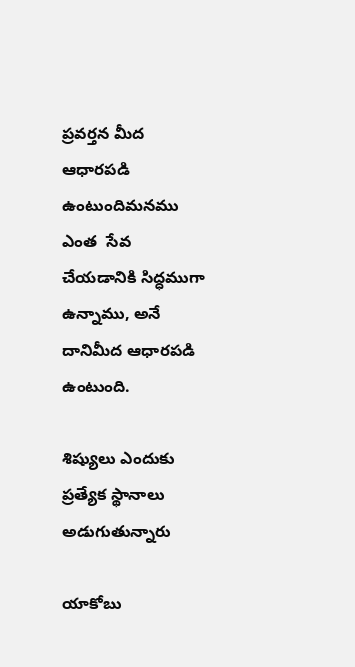ప్రవర్తన మీద  ఆధారపడి ఉంటుందిమనము ఎంత  సేవ చేయడానికి సిద్ధముగా ఉన్నాము, అనే దానిమీద ఆధారపడి ఉంటుంది.

శిష్యులు ఎందుకు ప్రత్యేక స్థానాలు అడుగుతున్నారు

యాకోబు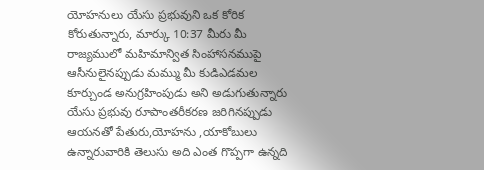యోహనులు యేసు ప్రభువుని ఒక కోరిక కోరుతున్నారు, మార్కు 10:37 మీరు మీ రాజ్యములో మహిమాన్విత సింహాసనముపై ఆసీనులైనప్పుడు మమ్ము మీ కుడిఎడమల కూర్చుండ అనుగ్రహింపుడు అని అడుగుతున్నారు యేసు ప్రభువు రూపాంతరీకరణ జరిగినప్పుడు ఆయనతో పేతురు,యోహను ,యాకోబులు ఉన్నారువారికి తెలుసు అది ఎంత గొప్పగా ఉన్నది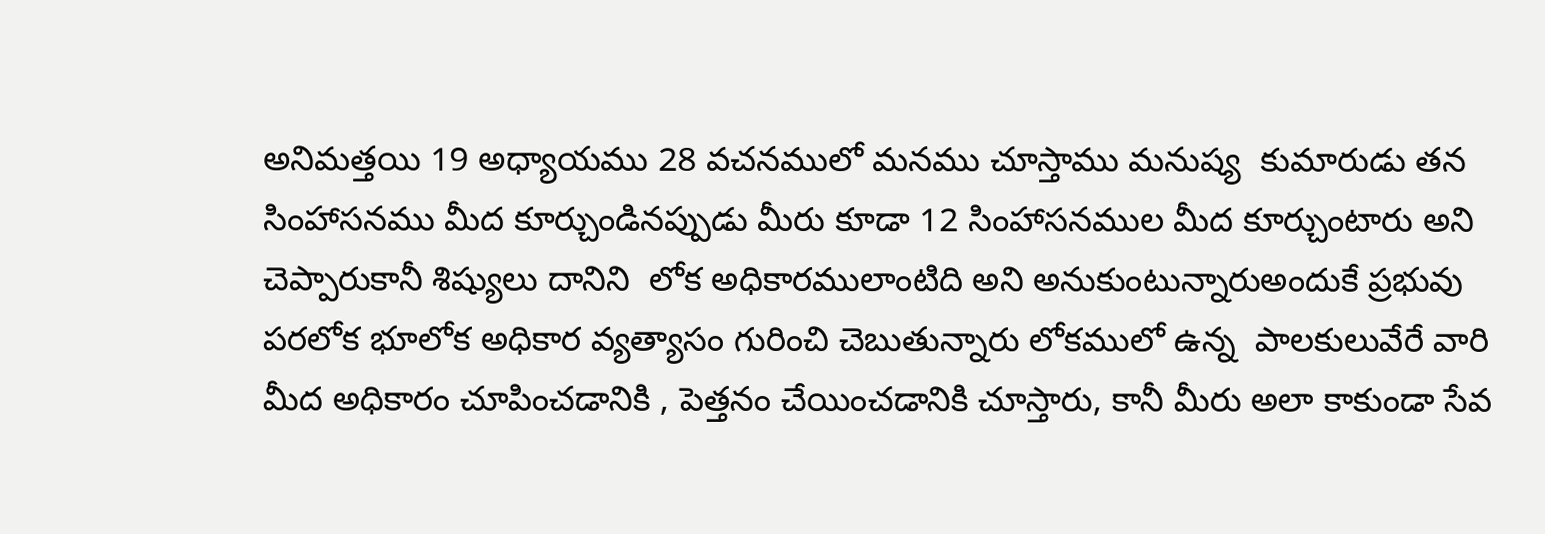అనిమత్తయి 19 అధ్యాయము 28 వచనములో మనము చూస్తాము మనుష్య  కుమారుడు తన సింహాసనము మీద కూర్చుండినప్పుడు మీరు కూడా 12 సింహాసనముల మీద కూర్చుంటారు అని చెప్పారుకానీ శిష్యులు దానిని  లోక అధికారములాంటిది అని అనుకుంటున్నారుఅందుకే ప్రభువు  పరలోక భూలోక అధికార వ్యత్యాసం గురించి చెబుతున్నారు లోకములో ఉన్న  పాలకులువేరే వారి మీద అధికారం చూపించడానికి , పెత్తనం చేయించడానికి చూస్తారు, కానీ మీరు అలా కాకుండా సేవ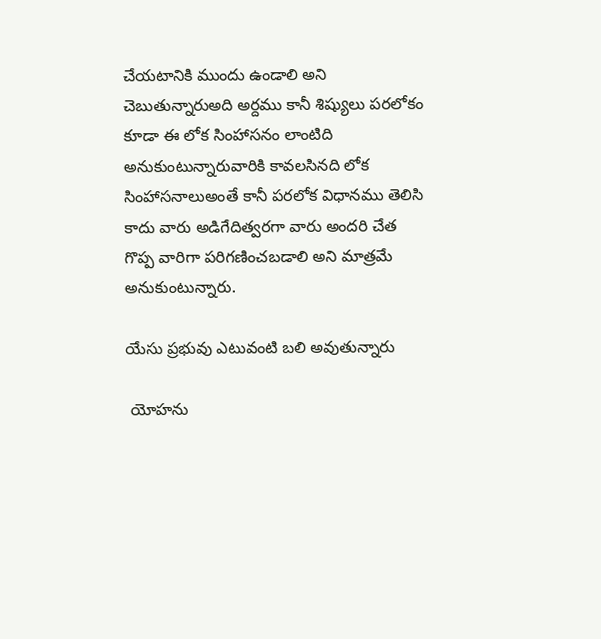చేయటానికి ముందు ఉండాలి అని చెబుతున్నారుఅది అర్దము కానీ శిష్యులు పరలోకం  కూడా ఈ లోక సింహాసనం లాంటిది అనుకుంటున్నారువారికి కావలసినది లోక  సింహాసనాలుఅంతే కానీ పరలోక విధానము తెలిసి కాదు వారు అడిగేదిత్వరగా వారు అందరి చేత గొప్ప వారిగా పరిగణించబడాలి అని మాత్రమే అనుకుంటున్నారు.

యేసు ప్రభువు ఎటువంటి బలి అవుతున్నారు

 యోహను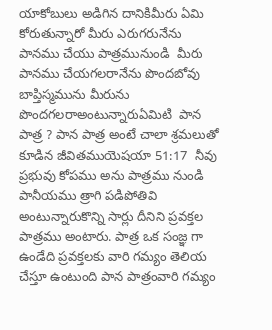యాకోబులు అడిగిన దానికిమీరు ఏమి కోరుతున్నారో మీరు ఎరుగరునేను పానము చేయు పాత్రమునుండి  మీరు పానము చేయగలరానేను పొందబోవు బాప్తిస్మమును మీరును పొందగలరాఅంటున్నారుఏమిటి  పాన పాత్ర ? పాన పాత్ర అంటే చాలా శ్రమలుతో కూడిన జీవితముయెషయా 51:17  నీవు ప్రభువు కోపము అను పాత్రము నుండి  పానీయము త్రాగి పడిపోతివి అంటున్నారుకొన్ని సార్లు దీనిని ప్రవక్తల పాత్రము అంటారు. పాత్ర ఒక సంజ్ఞ గా ఉండేది ప్రవక్తలకు వారి గమ్యం తెలియ చేస్తూ ఉంటుంది పాన పాత్రంవారి గమ్యం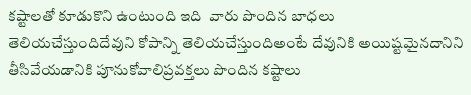కష్టాలతో కూడుకొని ఉంటుంది ఇది  వారు పొందిన బాధలు  తెలియచేస్తుందిదేవుని కోపాన్ని తెలియచేస్తుందిఅంటే దేవునికి అయిష్టమైనదానిని తీసివేయడానికి పూనుకోవాలిప్రవక్తలు పొందిన కష్టాలు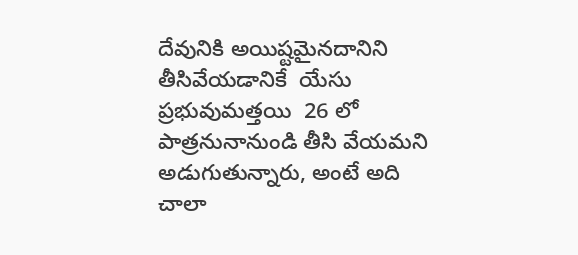దేవునికి అయిష్టమైనదానిని తీసివేయడానికే  యేసు ప్రభువుమత్తయి  26 లో  పాత్రనునానుండి తీసి వేయమని అడుగుతున్నారు, అంటే అది చాలా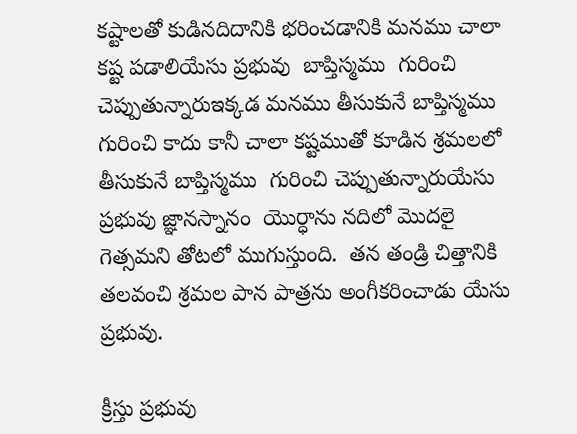కష్టాలతో కుడినదిదానికి భరించడానికి మనము చాలా కష్ట పడాలియేసు ప్రభువు  బాప్తిస్మము  గురించి  చెప్పుతున్నారుఇక్కడ మనము తీసుకునే బాప్తిస్మము  గురించి కాదు కానీ చాలా కష్టముతో కూడిన శ్రమలలో  తీసుకునే బాప్తిస్మము  గురించి చెప్పుతున్నారుయేసు ప్రభువు జ్ఞానస్నానం  యొర్ధాను నదిలో మొదలై  గెత్సమని తోటలో ముగుస్తుంది.  తన తండ్రి చిత్తానికి తలవంచి శ్రమల పాన పాత్రను అంగీకరించాడు యేసు ప్రభువు.

క్రీస్తు ప్రభువు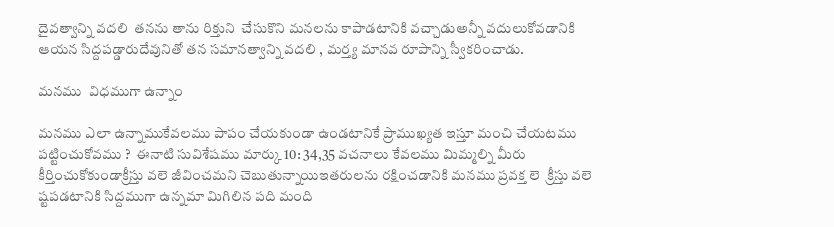దైవత్వాన్ని వదలి  తనను తాను రిక్తుని  చేసుకొని మనలను కాపాడటానికి వచ్చాడుఅన్నీ వదులుకోవడానికి ఆయన సిద్దపడ్డారుదేవునితో తన సమానత్వాన్ని వదలి , మర్త్య మానవ రూపాన్ని స్వీకరించాడు.

మనము  విధముగా ఉన్నాం

మనము ఎలా ఉన్నాముకేవలము పాపం చేయకుండా ఉండటానికే ప్రాముఖ్యత ఇస్తూ మంచి చేయటము పట్టించుకోవము ?  ఈనాటి సువిశేషము మార్కు 10: 34,35 వచనాలు కేవలము మిమ్మల్ని మీరు కీర్తించుకోకుండాక్రీస్తు వలె జీవించమని చెబుతున్నాయిఇతరులను రక్షించడానికి మనము ప్రవక్త లె  క్రీస్తు వలె ష్టపడటానికి సిద్దముగా ఉన్నమా మిగిలిన పది మంది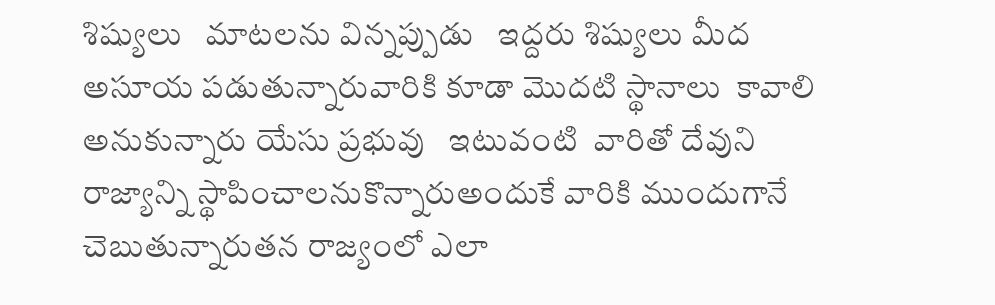శిష్యులు   మాటలను విన్నప్పుడు   ఇద్దరు శిష్యులు మీద అసూయ పడుతున్నారువారికి కూడా మొదటి స్థానాలు  కావాలి అనుకున్నారు యేసు ప్రభువు   ఇటువంటి  వారితో దేవుని రాజ్యాన్ని స్థాపించాలనుకొన్నారుఅందుకే వారికి ముందుగానే చెబుతున్నారుతన రాజ్యంలో ఎలా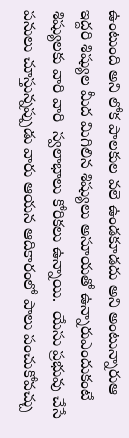ఉంటుంది అని లోక పాలకుల వలె ఉండకూడదు అని అంటున్నారుఆ ఇద్దరి శిష్యుల మీద మిగిలిన శిష్యులు అసూయతో ఉన్నారుఎందుకంటే శిష్యులకు వారి వారి  స్వలాభాలు కోరికలు ఉన్నాయి.  యేసు ప్రభువు చేసే పనులు చూస్తున్నప్పుడు వారు ఆయన ఆదికారంలో పాలు పంచుకోవచ్చు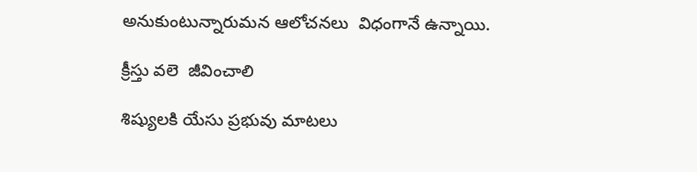అనుకుంటున్నారుమన ఆలోచనలు  విధంగానే ఉన్నాయి.

క్రీస్తు వలె  జీవించాలి

శిష్యులకి యేసు ప్రభువు మాటలు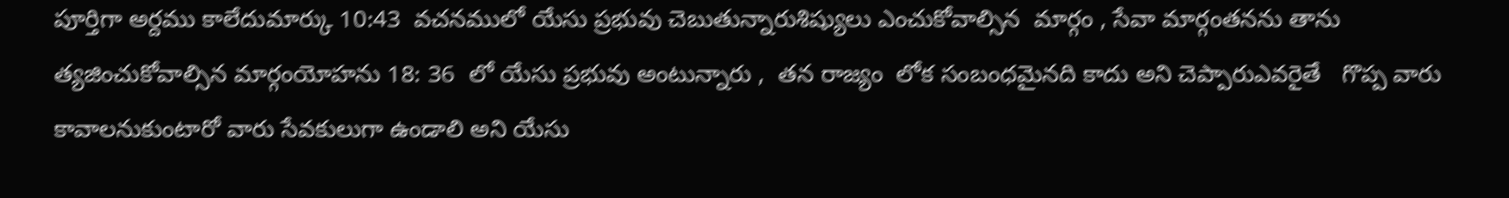పూర్తిగా అర్దము కాలేదుమార్కు 10:43  వచనములో యేసు ప్రభువు చెబుతున్నారుశిష్యులు ఎంచుకోవాల్సిన  మార్గం , సేవా మార్గంతనను తాను త్యజించుకోవాల్సిన మార్గంయోహను 18: 36  లో యేసు ప్రభువు అంటున్నారు ,  తన రాజ్యం  లోక సంబంధమైనది కాదు అని చెప్పారుఎవరైతే   గొప్ప వారు కావాలనుకుంటారో వారు సేవకులుగా ఉండాలి అని యేసు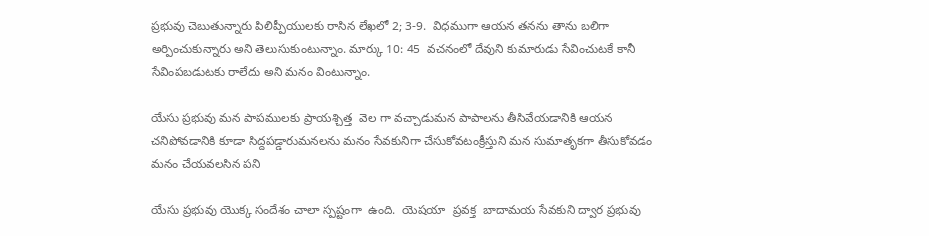ప్రభువు చెబుతున్నారు పిలిప్పీయులకు రాసిన లేఖలో 2; 3-9.  విధముగా ఆయన తనను తాను బలిగా అర్పించుకున్నారు అని తెలుసుకుంటున్నాం. మార్కు 10: 45  వచనంలో దేవుని కుమారుడు సేవించుటకే కానీ సేవింపబడుటకు రాలేదు అని మనం వింటున్నాం.

యేసు ప్రభువు మన పాపములకు ప్రాయశ్చిత్త  వెల గా వచ్చాడుమన పాపాలను తీసివేయడానికి ఆయన చనిపోవడానికి కూడా సిద్దపడ్డారుమనలను మనం సేవకునిగా చేసుకోవటంక్రీస్తుని మన సుమాతృకగా తీసుకోవడం మనం చేయవలసిన పని

యేసు ప్రభువు యొక్క సందేశం చాలా స్పష్టంగా  ఉంది.  యెషయా  ప్రవక్త  బాదామయ సేవకుని ద్వార ప్రభువు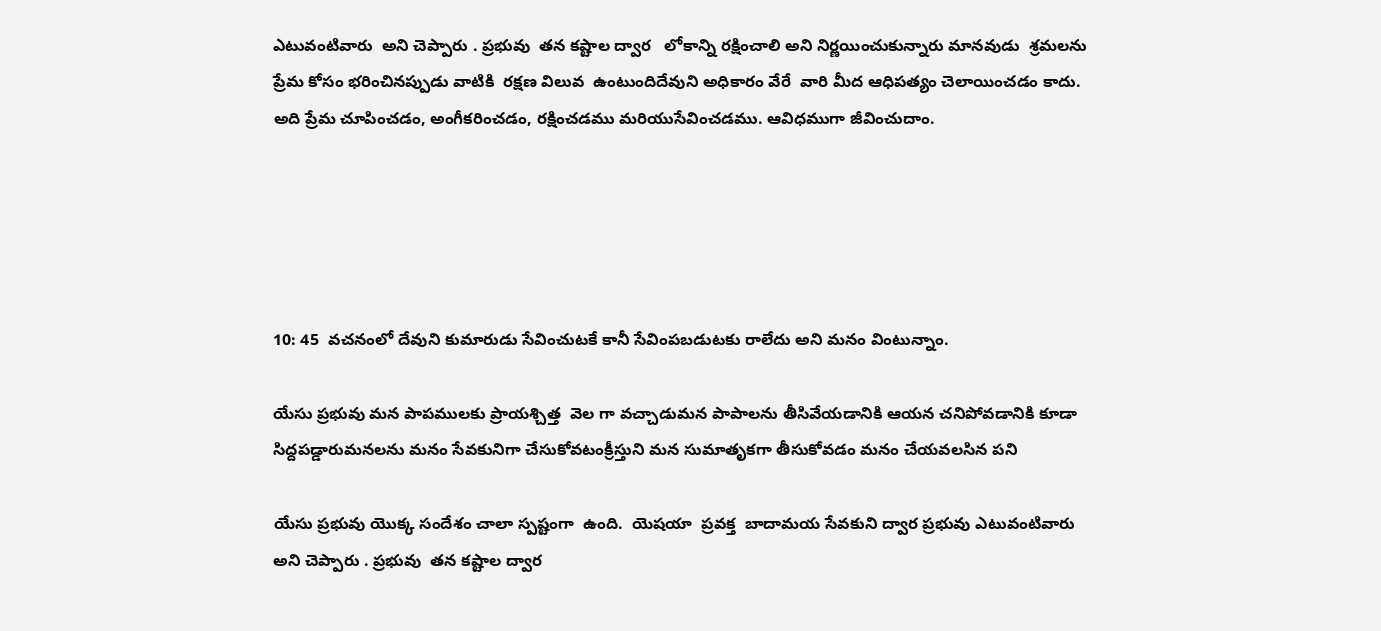ఎటువంటివారు  అని చెప్పారు . ప్రభువు  తన కష్టాల ద్వార   లోకాన్ని రక్షించాలి అని నిర్ణయించుకున్నారు మానవుడు  శ్రమలను  ప్రేమ కోసం భరించినప్పుడు వాటికి  రక్షణ విలువ  ఉంటుందిదేవుని అధికారం వేరే  వారి మీద ఆధిపత్యం చెలాయించడం కాదు.  అది ప్రేమ చూపించడం, అంగీకరించడం, రక్షించడము మరియుసేవించడము. ఆవిధముగా జీవించుదాం.





10: 45  వచనంలో దేవుని కుమారుడు సేవించుటకే కానీ సేవింపబడుటకు రాలేదు అని మనం వింటున్నాం.

యేసు ప్రభువు మన పాపములకు ప్రాయశ్చిత్త  వెల గా వచ్చాడుమన పాపాలను తీసివేయడానికి ఆయన చనిపోవడానికి కూడా సిద్దపడ్డారుమనలను మనం సేవకునిగా చేసుకోవటంక్రీస్తుని మన సుమాతృకగా తీసుకోవడం మనం చేయవలసిన పని

యేసు ప్రభువు యొక్క సందేశం చాలా స్పష్టంగా  ఉంది.  యెషయా  ప్రవక్త  బాదామయ సేవకుని ద్వార ప్రభువు ఎటువంటివారు  అని చెప్పారు . ప్రభువు  తన కష్టాల ద్వార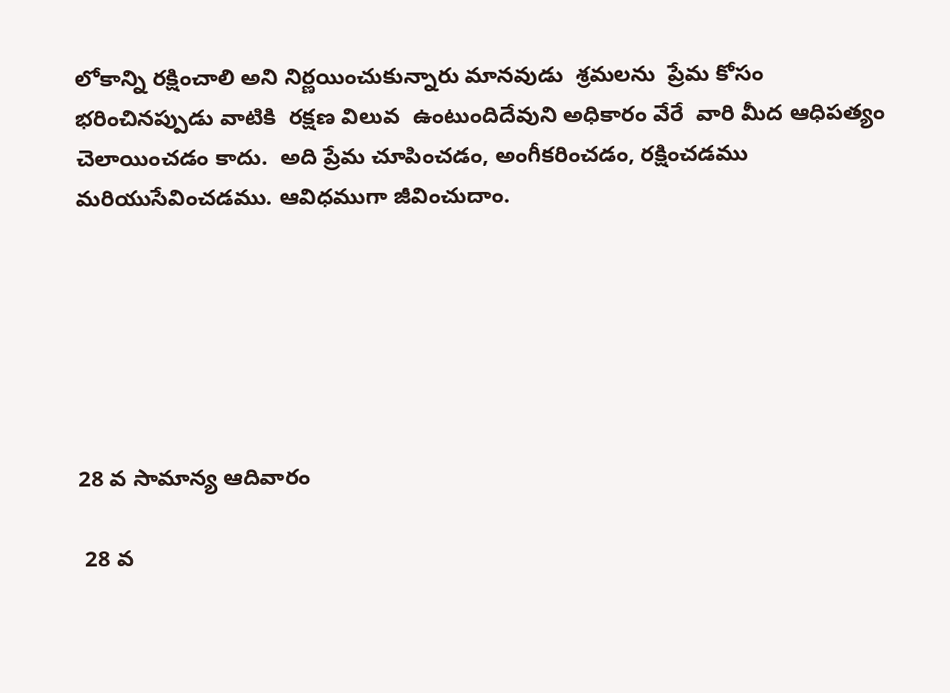లోకాన్ని రక్షించాలి అని నిర్ణయించుకున్నారు మానవుడు  శ్రమలను  ప్రేమ కోసం భరించినప్పుడు వాటికి  రక్షణ విలువ  ఉంటుందిదేవుని అధికారం వేరే  వారి మీద ఆధిపత్యం చెలాయించడం కాదు.  అది ప్రేమ చూపించడం, అంగీకరించడం, రక్షించడము మరియుసేవించడము. ఆవిధముగా జీవించుదాం.






28 వ సామాన్య ఆదివారం

 28 వ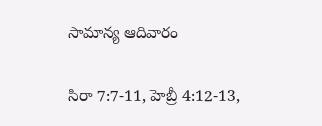సామాన్య ఆదివారం

సిరా 7:7-11, హెబ్రీ 4:12-13,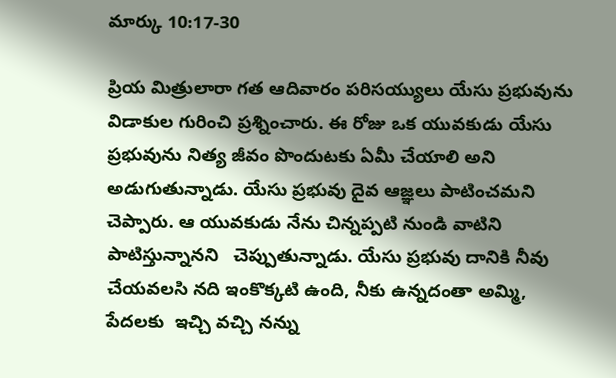మార్కు 10:17-30

ప్రియ మిత్రులారా గత ఆదివారం పరిసయ్యులు యేసు ప్రభువును విడాకుల గురించి ప్రశ్నించారు. ఈ రోజు ఒక యువకుడు యేసు ప్రభువును నిత్య జీవం పొందుటకు ఏమీ చేయాలి అని అడుగుతున్నాడు. యేసు ప్రభువు దైవ ఆజ్ఞలు పాటించమని చెప్పారు. ఆ యువకుడు నేను చిన్నప్పటి నుండి వాటిని పాటిస్తున్నానని   చెప్పుతున్నాడు. యేసు ప్రభువు దానికి నీవు చేయవలసి నది ఇంకొక్కటి ఉంది, నీకు ఉన్నదంతా అమ్మి,  పేదలకు  ఇచ్చి వచ్చి నన్ను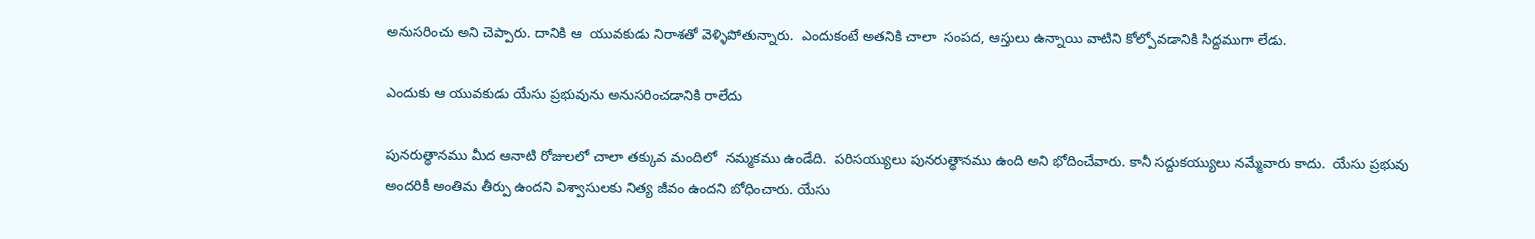అనుసరించు అని చెప్పారు. దానికి ఆ  యువకుడు నిరాశతో వెళ్ళిపోతున్నారు.  ఎందుకంటే అతనికి చాలా  సంపద, ఆస్తులు ఉన్నాయి వాటిని కోల్పోవడానికి సిద్దముగా లేడు.

ఎందుకు ఆ యువకుడు యేసు ప్రభువును అనుసరించడానికి రాలేదు

పునరుత్థానము మీద ఆనాటి రోజులలో చాలా తక్కువ మందిలో  నమ్మకము ఉండేది.  పరిసయ్యులు పునరుత్థానము ఉంది అని భోదించేవారు. కానీ సద్దుకయ్యులు నమ్మేవారు కాదు.  యేసు ప్రభువు అందరికీ అంతిమ తీర్పు ఉందని విశ్వాసులకు నిత్య జీవం ఉందని బోధించారు. యేసు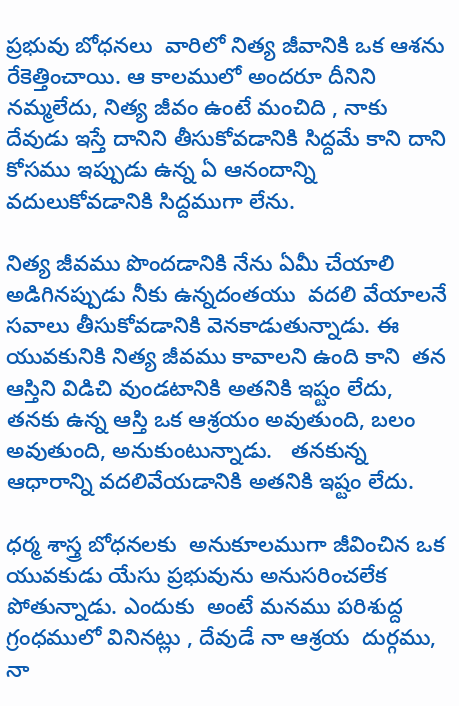ప్రభువు బోధనలు  వారిలో నిత్య జీవానికి ఒక ఆశను రేకెత్తించాయి. ఆ కాలములో అందరూ దీనిని నమ్మలేదు, నిత్య జీవం ఉంటే మంచిది , నాకు దేవుడు ఇస్తే దానిని తీసుకోవడానికి సిద్దమే కాని దాని కోసము ఇప్పుడు ఉన్న ఏ ఆనందాన్ని  వదులుకోవడానికి సిద్దముగా లేను.

నిత్య జీవము పొందడానికి నేను ఏమీ చేయాలి అడిగినప్పుడు నీకు ఉన్నదంతయు  వదలి వేయాలనే  సవాలు తీసుకోవడానికి వెనకాడుతున్నాడు. ఈ యువకునికి నిత్య జీవము కావాలని ఉంది కాని  తన ఆస్తిని విడిచి వుండటానికి అతనికి ఇష్టం లేదు, తనకు ఉన్న ఆస్తి ఒక ఆశ్రయం అవుతుంది, బలం అవుతుంది, అనుకుంటున్నాడు.   తనకున్న ఆధారాన్ని వదలివేయడానికి అతనికి ఇష్టం లేదు.

ధర్మ శాస్త్ర బోధనలకు  అనుకూలముగా జీవించిన ఒక యువకుడు యేసు ప్రభువును అనుసరించలేక పోతున్నాడు. ఎందుకు  అంటే మనము పరిశుద్ద గ్రంధములో వినినట్లు , దేవుడే నా ఆశ్రయ  దుర్గము, నా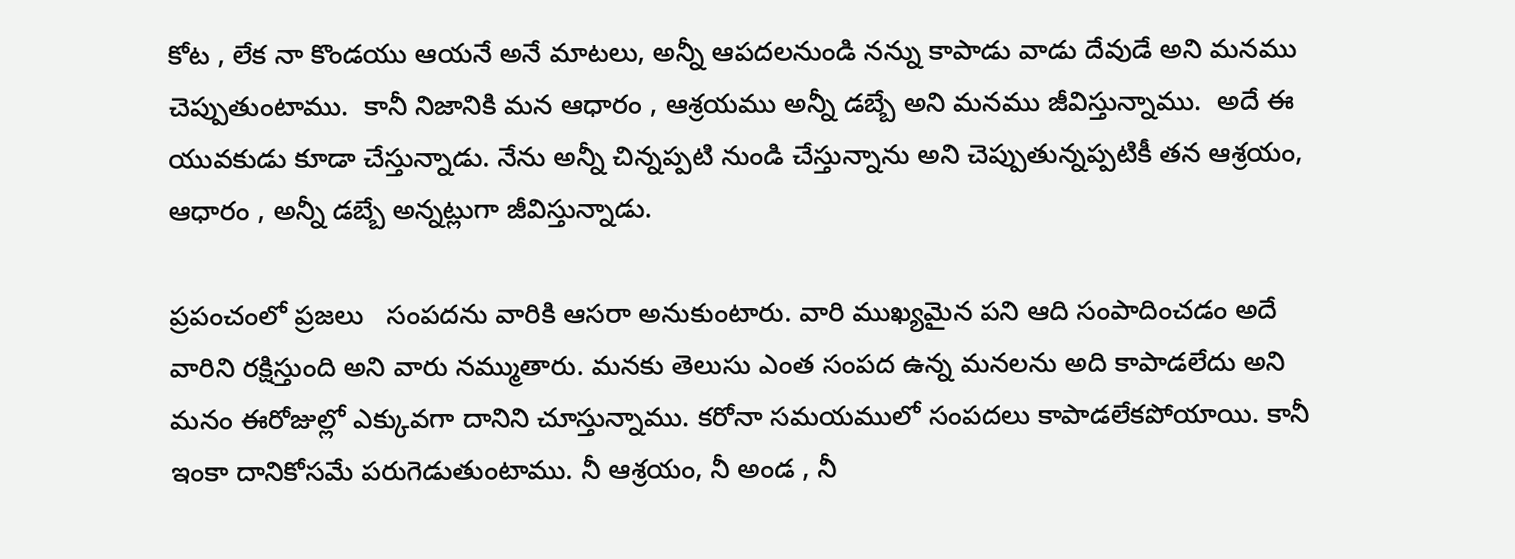కోట , లేక నా కొండయు ఆయనే అనే మాటలు, అన్నీ ఆపదలనుండి నన్ను కాపాడు వాడు దేవుడే అని మనము చెప్పుతుంటాము.  కానీ నిజానికి మన ఆధారం , ఆశ్రయము అన్నీ డబ్బే అని మనము జీవిస్తున్నాము.  అదే ఈ యువకుడు కూడా చేస్తున్నాడు. నేను అన్నీ చిన్నప్పటి నుండి చేస్తున్నాను అని చెప్పుతున్నప్పటికీ తన ఆశ్రయం, ఆధారం , అన్నీ డబ్బే అన్నట్లుగా జీవిస్తున్నాడు.

ప్రపంచంలో ప్రజలు   సంపదను వారికి ఆసరా అనుకుంటారు. వారి ముఖ్యమైన పని ఆది సంపాదించడం అదే వారిని రక్షిస్తుంది అని వారు నమ్ముతారు. మనకు తెలుసు ఎంత సంపద ఉన్న మనలను అది కాపాడలేదు అని మనం ఈరోజుల్లో ఎక్కువగా దానిని చూస్తున్నాము. కరోనా సమయములో సంపదలు కాపాడలేకపోయాయి. కానీ ఇంకా దానికోసమే పరుగెడుతుంటాము. నీ ఆశ్రయం, నీ అండ , నీ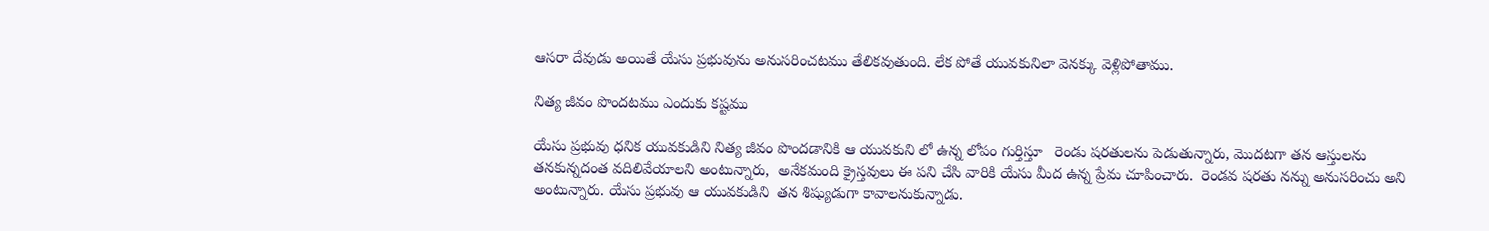ఆసరా దేవుడు అయితే యేసు ప్రభువును అనుసరించటము తేలికవుతుంది. లేక పోతే యువకునిలా వెనక్కు వెళ్లిపోతాము.

నిత్య జీవం పొందటము ఎందుకు కష్టము

యేసు ప్రభువు ధనిక యువకుడిని నిత్య జీవం పొందడానికి ఆ యువకుని లో ఉన్న లోపం గుర్తిస్తూ   రెండు షరతులను పెడుతున్నారు, మొదటగా తన ఆస్తులను తనకున్నదంత వదిలివేయాలని అంటున్నారు,  అనేకమంది క్రైస్తవులు ఈ పని చేసి వారికి యేసు మీద ఉన్న ప్రేమ చూపించారు.  రెండవ షరతు నన్ను అనుసరించు అని అంటున్నారు. యేసు ప్రభువు ఆ యువకుడిని  తన శిష్యుడుగా కావాలనుకున్నాడు.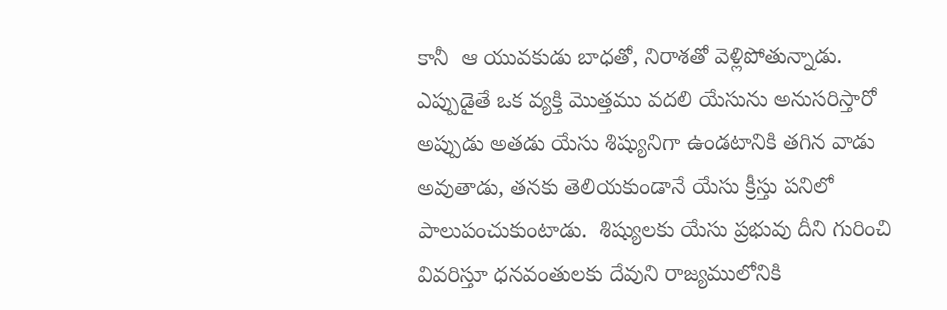కానీ  ఆ యువకుడు బాధతో, నిరాశతో వెళ్లిపోతున్నాడు. ఎప్పుడైతే ఒక వ్యక్తి మొత్తము వదలి యేసును అనుసరిస్తారో అప్పుడు అతడు యేసు శిష్యునిగా ఉండటానికి తగిన వాడు  అవుతాడు, తనకు తెలియకుండానే యేసు క్రీస్తు పనిలో పాలుపంచుకుంటాడు.  శిష్యులకు యేసు ప్రభువు దీని గురించి వివరిస్తూ ధనవంతులకు దేవుని రాజ్యములోనికి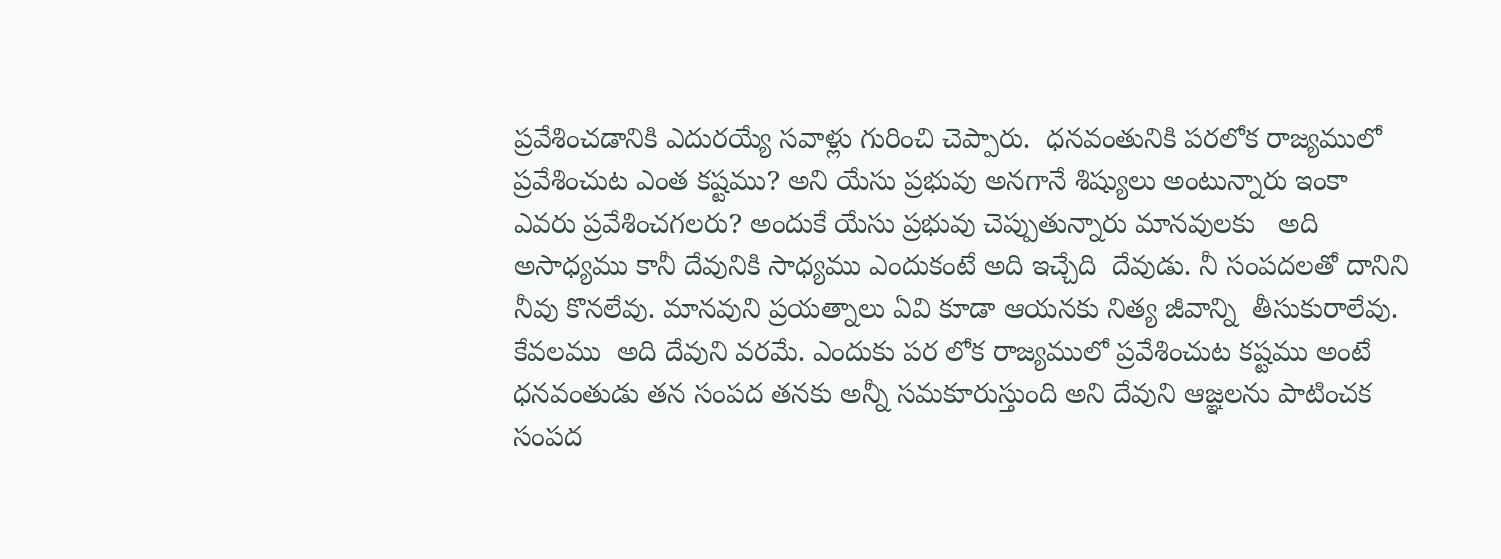ప్రవేశించడానికి ఎదురయ్యే సవాళ్లు గురించి చెప్పారు.  ధనవంతునికి పరలోక రాజ్యములో ప్రవేశించుట ఎంత కష్టము? అని యేసు ప్రభువు అనగానే శిష్యులు అంటున్నారు ఇంకా ఎవరు ప్రవేశించగలరు? అందుకే యేసు ప్రభువు చెప్పుతున్నారు మానవులకు   అది అసాధ్యము కానీ దేవునికి సాధ్యము ఎందుకంటే అది ఇచ్చేది  దేవుడు. నీ సంపదలతో దానిని నీవు కొనలేవు. మానవుని ప్రయత్నాలు ఏవి కూడా ఆయనకు నిత్య జీవాన్ని  తీసుకురాలేవు. కేవలము  అది దేవుని వరమే. ఎందుకు పర లోక రాజ్యములో ప్రవేశించుట కష్టము అంటే ధనవంతుడు తన సంపద తనకు అన్నీ సమకూరుస్తుంది అని దేవుని ఆజ్ఞలను పాటించక సంపద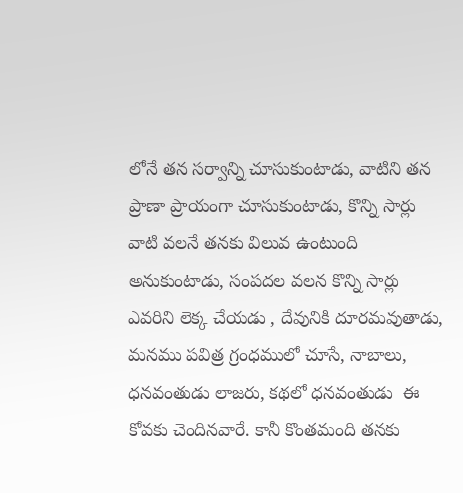లోనే తన సర్వాన్ని చూసుకుంటాడు, వాటిని తన ప్రాణా ప్రాయంగా చూసుకుంటాడు, కొన్ని సార్లు వాటి వలనే తనకు విలువ ఉంటుంది అనుకుంటాడు, సంపదల వలన కొన్ని సార్లు ఎవరిని లెక్క చేయడు , దేవునికి దూరమవుతాడు, మనము పవిత్ర గ్రంధములో చూసే, నాబాలు, ధనవంతుడు లాజరు, కథలో ధనవంతుడు  ఈ కోవకు చెందినవారే. కానీ కొంతమంది తనకు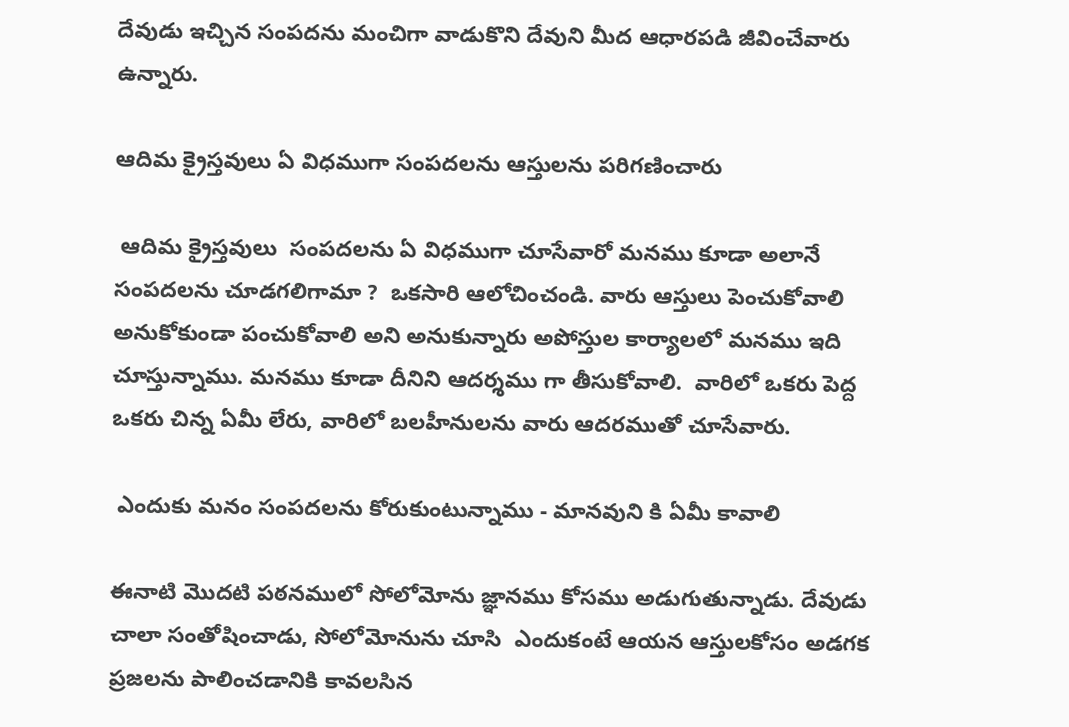దేవుడు ఇచ్చిన సంపదను మంచిగా వాడుకొని దేవుని మీద ఆధారపడి జీవించేవారు ఉన్నారు.

ఆదిమ క్రైస్తవులు ఏ విధముగా సంపదలను ఆస్తులను పరిగణించారు

 ఆదిమ క్రైస్తవులు  సంపదలను ఏ విధముగా చూసేవారో మనము కూడా అలానే సంపదలను చూడగలిగామా ?  ఒకసారి ఆలోచించండి. వారు ఆస్తులు పెంచుకోవాలి అనుకోకుండా పంచుకోవాలి అని అనుకున్నారు అపోస్తుల కార్యాలలో మనము ఇది చూస్తున్నాము. మనము కూడా దీనిని ఆదర్శము గా తీసుకోవాలి.  వారిలో ఒకరు పెద్ద ఒకరు చిన్న ఏమీ లేరు, వారిలో బలహీనులను వారు ఆదరముతో చూసేవారు.

 ఎందుకు మనం సంపదలను కోరుకుంటున్నాము - మానవుని కి ఏమీ కావాలి

ఈనాటి మొదటి పఠనములో సోలోమోను జ్ఞానము కోసము అడుగుతున్నాడు. దేవుడు చాలా సంతోషించాడు, సోలోమోనును చూసి  ఎందుకంటే ఆయన ఆస్తులకోసం అడగక ప్రజలను పాలించడానికి కావలసిన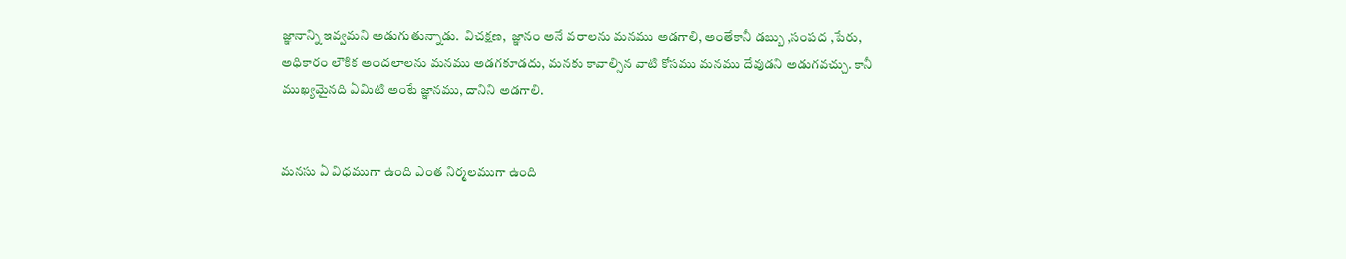జ్ఞానాన్ని ఇవ్వమని అడుగుతున్నాడు.  విచక్షణ,  జ్ఞానం అనే వరాలను మనము అడగాలి, అంతేకానీ డబ్బు ,సంపద ,పేరు, అధికారం లౌకిక అందలాలను మనము అడగకూడదు, మనకు కావాల్సిన వాటి కోసము మనము దేవుడని అడుగవచ్చు. కానీ ముఖ్యమైనది ఏమిటి అంటే జ్ఞానము, దానిని అడగాలి.


మనసు ఏ విధముగా ఉంది ఎంత నిర్మలముగా ఉంది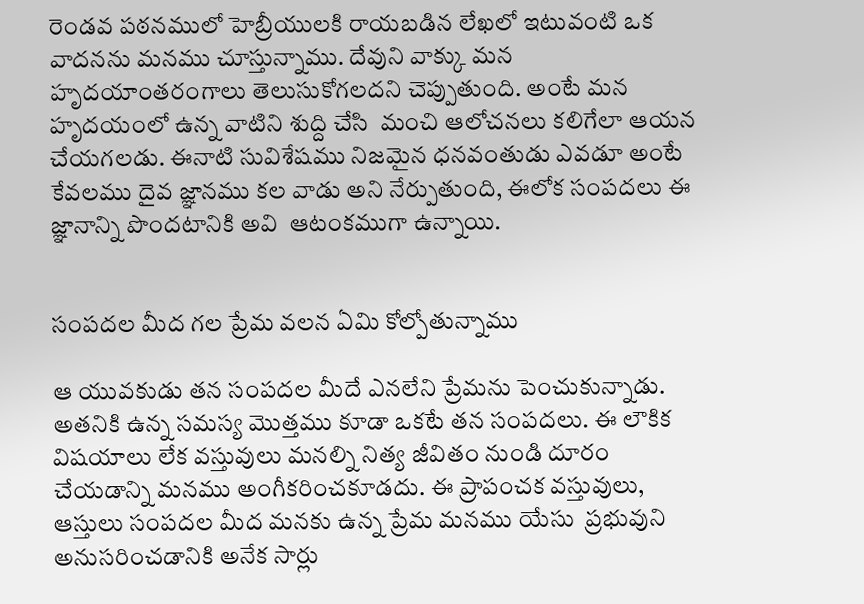రెండవ పఠనములో హెబ్రీయులకి రాయబడిన లేఖలో ఇటువంటి ఒక వాదనను మనము చూస్తున్నాము. దేవుని వాక్కు మన హృదయాంతరంగాలు తెలుసుకోగలదని చెప్పుతుంది. అంటే మన హృదయంలో ఉన్న వాటిని శుద్ది చేసి  మంచి ఆలోచనలు కలిగేలా ఆయన చేయగలడు. ఈనాటి సువిశేషము నిజమైన ధనవంతుడు ఎవడూ అంటే కేవలము దైవ జ్ఞానము కల వాడు అని నేర్పుతుంది, ఈలోక సంపదలు ఈ జ్ఞానాన్ని పొందటానికి అవి  ఆటంకముగా ఉన్నాయి.


సంపదల మీద గల ప్రేమ వలన ఏమి కోల్పోతున్నాము

ఆ యువకుడు తన సంపదల మీదే ఎనలేని ప్రేమను పెంచుకున్నాడు. అతనికి ఉన్న సమస్య మొత్తము కూడా ఒకటే తన సంపదలు. ఈ లౌకిక  విషయాలు లేక వస్తువులు మనల్ని నిత్య జీవితం నుండి దూరం చేయడాన్ని మనము అంగీకరించకూడదు. ఈ ప్రాపంచక వస్తువులు, ఆస్తులు సంపదల మీద మనకు ఉన్న ప్రేమ మనము యేసు  ప్రభువుని అనుసరించడానికి అనేక సార్లు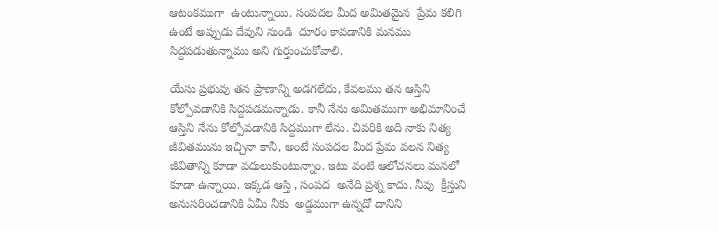ఆటంకముగా  ఉంటున్నాయి. సంపదల మీద అమితమైన  ప్రేమ కలిగి ఉంటే అప్పుడు దేవుని నుండి  దూరం కావడానికి మనము సిద్దపడుతున్నాము అని గుర్తుంచుకోవాలి.

యేసు ప్రభువు తన ప్రాణాన్ని అడగలేదు, కేవలము తన ఆస్తిని కోల్పోవడానికి సిద్దపడమన్నాడు. కానీ నేను అమితముగా అభిమానించే ఆస్తిని నేను కోల్పోవడానికి సిద్దముగా లేను. చివరికి అది నాకు నిత్య జీవితమును ఇచ్చినా కానీ, అంటే సంపదల మీద ప్రేమ వలన నిత్య జీవితాన్ని కూడా వదులుకుంటున్నాం. ఇటు వంటి ఆలోచనలు మనలో కూడా ఉన్నాయి. ఇక్కడ ఆస్తి , సంపద  అనేది ప్రశ్న కాదు. నీవు  క్రీస్తుని అనుసరించడానికి ఏమీ నీకు  అడ్డముగా ఉన్నదో దానిని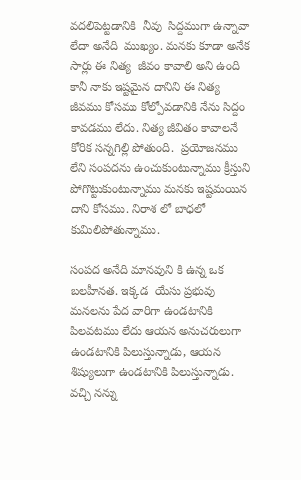వదలిపెట్టడానికి  నీవు  సిద్దముగా ఉన్నావా  లేదా అనేది  ముఖ్యం. మనకు కూడా అనేక సార్లు ఈ నిత్య  జీవం కావాలి అని ఉంది కానీ నాకు ఇష్టమైన దానిని ఈ నిత్య  జీవము కోసము కోల్పోవడానికి నేను సిద్దం కావడము లేదు. నిత్య జీవితం కావాలనే కోరిక సన్నగిల్లి పోతుంది.  ప్రయోజనము లేని సంపదను ఉంచుకుంటున్నాము క్రీస్తుని పోగొట్టుకుంటున్నాము మనకు ఇష్టమయిన దాని కోసము. నిరాశ లో బాధలో కుమిలిపోతున్నాము.

సంపద అనేది మానవుని కి ఉన్న ఒక బలహీనత. ఇక్కడ  యేసు ప్రభువు మనలను పేద వారిగా ఉండటానికి పిలవటము లేదు ఆయన అనుచరులుగా ఉండటానికి పిలుస్తున్నాడు, ఆయన శిష్యులుగా ఉండటానికి పిలుస్తున్నాడు. వచ్చి నన్ను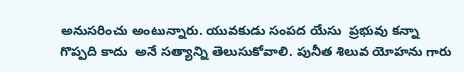అనుసరించు అంటున్నారు. యువకుడు సంపద యేసు  ప్రభువు కన్నా  గొప్పది కాదు  అనే సత్యాన్ని తెలుసుకోవాలి. పునీత శిలువ యోహను గారు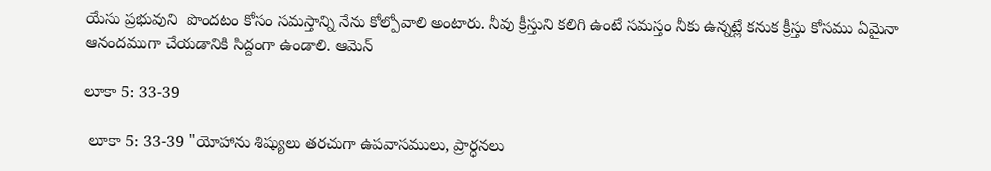యేసు ప్రభువుని  పొందటం కోసం సమస్తాన్ని నేను కోల్పోవాలి అంటారు. నీవు క్రీస్తుని కలిగి ఉంటే సమస్తం నీకు ఉన్నట్లే కనుక క్రీస్తు కోసము ఏమైనా  ఆనందముగా చేయడానికి సిద్దంగా ఉండాలి. ఆమెన్

లూకా 5: 33-39

 లూకా 5: 33-39 "యోహాను శిష్యులు తరచుగా ఉపవాసములు, ప్రార్ధనలు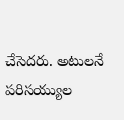చేసెదరు. అటులనే పరిసయ్యుల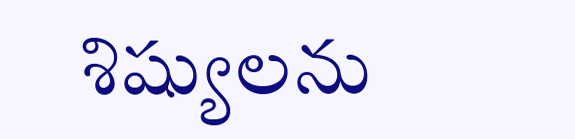శిష్యులను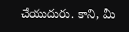చేయుదురు. కాని, మీ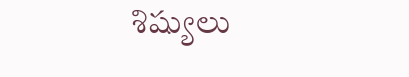శిష్యులు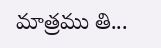మాత్రము తి...